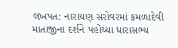લખપત: નારાયણ સરોવરમાં કમળાદેવી માતાજીના દર્શને પહોંચ્યા ધારાસભ્ય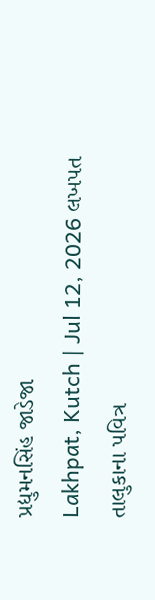પ્રદ્યુમનસિંહ જાડેજા
Lakhpat, Kutch | Jul 12, 2026 લખપત તાલુકાના પવિત્ર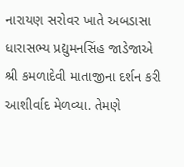નારાયણ સરોવર ખાતે અબડાસા ધારાસભ્ય પ્રદ્યુમનસિંહ જાડેજાએ શ્રી કમળાદેવી માતાજીના દર્શન કરી આશીર્વાદ મેળવ્યા. તેમણે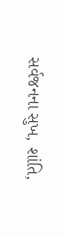સર્વજનના સુખ, શાંતિ,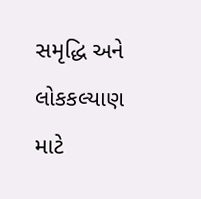સમૃદ્ધિ અને લોકકલ્યાણ માટે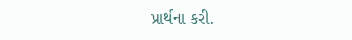પ્રાર્થના કરી.